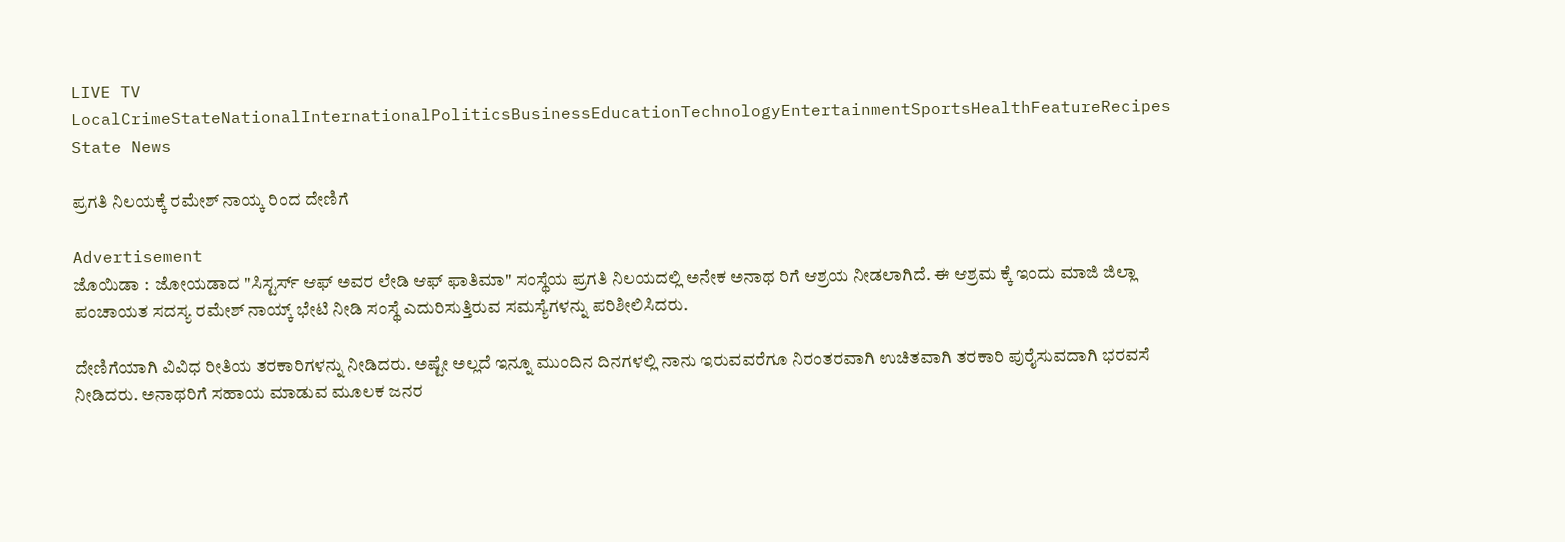LIVE TV LocalCrimeStateNationalInternationalPoliticsBusinessEducationTechnologyEntertainmentSportsHealthFeatureRecipes
State News

ಪ್ರಗತಿ ನಿಲಯಕ್ಕೆ ರಮೇಶ್ ನಾಯ್ಕ ರಿಂದ ದೇಣಿಗೆ

Advertisement
ಜೊಯಿಡಾ :  ಜೋಯಡಾದ "ಸಿಸ್ಟರ್ಸ್ ಆಫ್ ಅವರ ಲೇಡಿ ಆಫ್ ಫಾತಿಮಾ" ಸಂಸ್ಥೆಯ ಪ್ರಗತಿ ನಿಲಯದಲ್ಲಿ ಅನೇಕ ಅನಾಥ ರಿಗೆ ಆಶ್ರಯ ನೀಡಲಾಗಿದೆ. ಈ ಆಶ್ರಮ ಕ್ಕೆ ಇಂದು ಮಾಜಿ ಜಿಲ್ಲಾ ಪಂಚಾಯತ ಸದಸ್ಯ ರಮೇಶ್ ನಾಯ್ಕ್ ಭೇಟಿ ನೀಡಿ ಸಂಸ್ಥೆ ಎದುರಿಸುತ್ತಿರುವ ಸಮಸ್ಯೆಗಳನ್ನು ಪರಿಶೀಲಿಸಿದರು.

ದೇಣಿಗೆಯಾಗಿ ವಿವಿಧ ರೀತಿಯ ತರಕಾರಿಗಳನ್ನು ನೀಡಿದರು. ಅಷ್ಟೇ ಅಲ್ಲದೆ ಇನ್ನೂ ಮುಂದಿನ ದಿನಗಳಲ್ಲಿ ನಾನು ಇರುವವರೆಗೂ ನಿರಂತರವಾಗಿ ಉಚಿತವಾಗಿ ತರಕಾರಿ ಪುರೈಸುವದಾಗಿ ಭರವಸೆ ನೀಡಿದರು. ಅನಾಥರಿಗೆ ಸಹಾಯ ಮಾಡುವ ಮೂಲಕ ಜನರ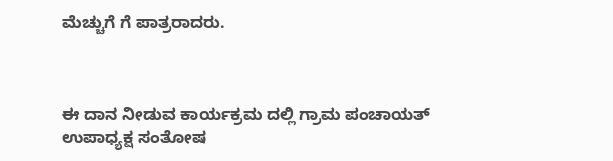ಮೆಚ್ಚುಗೆ ಗೆ ಪಾತ್ರರಾದರು.



ಈ ದಾನ ನೀಡುವ ಕಾರ್ಯಕ್ರಮ ದಲ್ಲಿ ಗ್ರಾಮ ಪಂಚಾಯತ್ ಉಪಾಧ್ಯಕ್ಷ ಸಂತೋಷ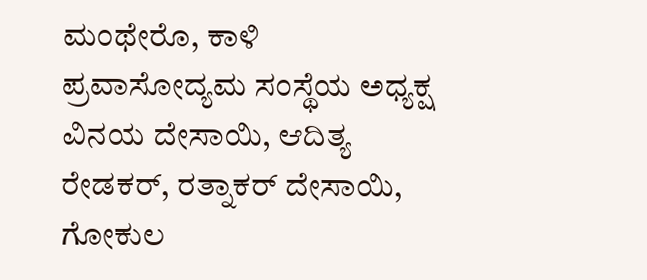ಮಂಥೇರೊ, ಕಾಳಿ ಪ್ರವಾಸೋದ್ಯಮ ಸಂಸ್ಥೆಯ ಅಧ್ಯಕ್ಷ ವಿನಯ ದೇಸಾಯಿ, ಆದಿತ್ಯ ರೇಡಕರ್, ರತ್ನಾಕರ್ ದೇಸಾಯಿ, ಗೋಕುಲ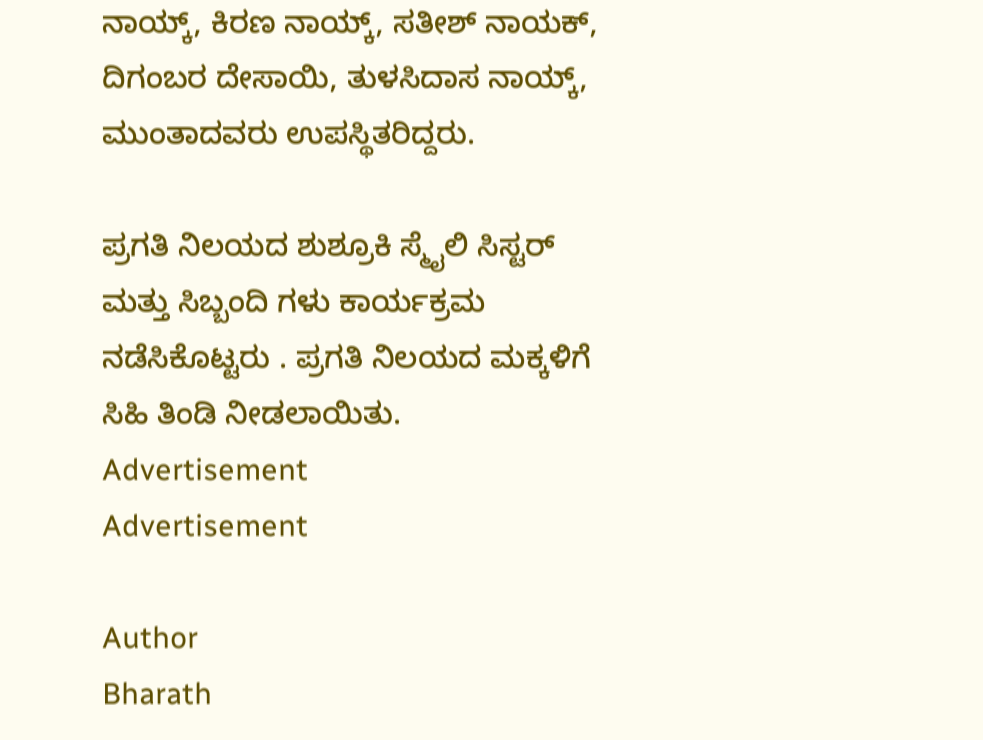ನಾಯ್ಕ್, ಕಿರಣ ನಾಯ್ಕ್, ಸತೀಶ್ ನಾಯಕ್, ದಿಗಂಬರ ದೇಸಾಯಿ, ತುಳಸಿದಾಸ ನಾಯ್ಕ್, ಮುಂತಾದವರು ಉಪಸ್ಥಿತರಿದ್ದರು.

ಪ್ರಗತಿ ನಿಲಯದ ಶುಶ್ರೂಕಿ ಸ್ಮೈಲಿ ಸಿಸ್ಟರ್ ಮತ್ತು ಸಿಬ್ಬಂದಿ ಗಳು ಕಾರ್ಯಕ್ರಮ ನಡೆಸಿಕೊಟ್ಟರು . ಪ್ರಗತಿ ನಿಲಯದ ಮಕ್ಕಳಿಗೆ ಸಿಹಿ ತಿಂಡಿ ನೀಡಲಾಯಿತು.
Advertisement
Advertisement

Author
Bharath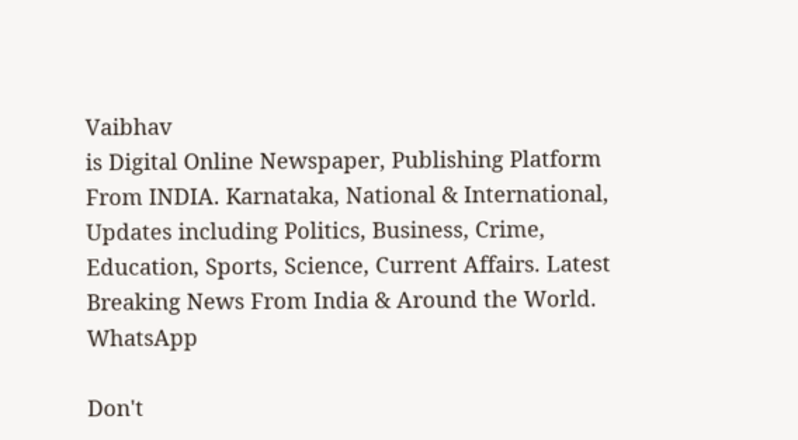Vaibhav
is Digital Online Newspaper, Publishing Platform From INDIA. Karnataka, National & International, Updates including Politics, Business, Crime, Education, Sports, Science, Current Affairs. Latest Breaking News From India & Around the World.
WhatsApp

Don't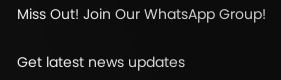Miss Out! Join Our WhatsApp Group!

Get latest news updates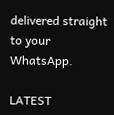delivered straight to your WhatsApp.

LATEST